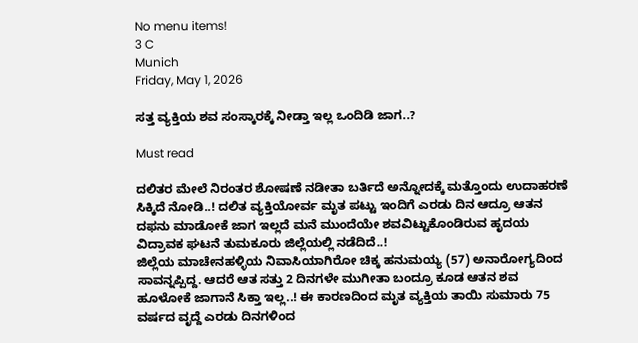No menu items!
3 C
Munich
Friday, May 1, 2026

ಸತ್ತ ವ್ಯಕ್ತಿಯ ಶವ ಸಂಸ್ಕಾರಕ್ಕೆ ನೀಡ್ತಾ ಇಲ್ಲ ಒಂದಿಡಿ ಜಾಗ..?

Must read

ದಲಿತರ ಮೇಲೆ ನಿರಂತರ ಶೋಷಣೆ ನಡೀತಾ ಬರ್ತಿದೆ ಅನ್ನೋದಕ್ಕೆ ಮತ್ತೊಂದು ಉದಾಹರಣೆ ಸಿಕ್ಕಿದೆ ನೋಡಿ..! ದಲಿತ ವ್ಯಕ್ತಿಯೋರ್ವ ಮೃತ ಪಟ್ಟು ಇಂದಿಗೆ ಎರಡು ದಿನ ಆದ್ರೂ ಆತನ ದಫನು ಮಾಡೋಕೆ ಜಾಗ ಇಲ್ಲದೆ ಮನೆ ಮುಂದೆಯೇ ಶವವಿಟ್ಟುಕೊಂಡಿರುವ ಹೃದಯ ವಿದ್ರಾವಕ ಘಟನೆ ತುಮಕೂರು ಜಿಲ್ಲೆಯಲ್ಲಿ ನಡೆದಿದೆ..!
ಜಿಲ್ಲೆಯ ಮಾಚೇನಹಳ್ಳಿಯ ನಿವಾಸಿಯಾಗಿರೋ ಚಿಕ್ಕ ಹನುಮಯ್ಯ (57) ಅನಾರೋಗ್ಯದಿಂದ ಸಾವನ್ನಪ್ಪಿದ್ದ. ಆದರೆ ಆತ ಸತ್ತು 2 ದಿನಗಳೇ ಮುಗೀತಾ ಬಂದ್ರೂ ಕೂಡ ಆತನ ಶವ ಹೂಳೋಕೆ ಜಾಗಾನೆ ಸಿಕ್ತಾ ಇಲ್ಲ..! ಈ ಕಾರಣದಿಂದ ಮೃತ ವ್ಯಕ್ತಿಯ ತಾಯಿ ಸುಮಾರು 75 ವರ್ಷದ ವೃದ್ದೆ ಎರಡು ದಿನಗಳಿಂದ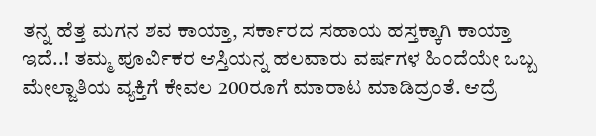ತನ್ನ ಹೆತ್ತ ಮಗನ ಶವ ಕಾಯ್ತಾ, ಸರ್ಕಾರದ ಸಹಾಯ ಹಸ್ತಕ್ಕಾಗಿ ಕಾಯ್ತಾ ಇದೆ..! ತಮ್ಮ ಪೂರ್ವಿಕರ ಆಸ್ತಿಯನ್ನ ಹಲವಾರು ವರ್ಷಗಳ ಹಿಂದೆಯೇ ಒಬ್ಬ ಮೇಲ್ಜಾತಿಯ ವ್ಯಕ್ತಿಗೆ ಕೇವಲ 200ರೂಗೆ ಮಾರಾಟ ಮಾಡಿದ್ರಂತೆ. ಆದ್ರೆ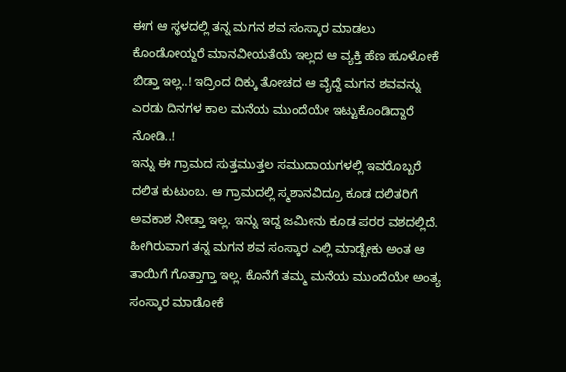ಈಗ ಆ ಸ್ಥಳದಲ್ಲಿ ತನ್ನ ಮಗನ ಶವ ಸಂಸ್ಕಾರ ಮಾಡಲು ಕೊಂಡೋಯ್ದರೆ ಮಾನವೀಯತೆಯೆ ಇಲ್ಲದ ಆ ವ್ಯಕ್ತಿ ಹೆಣ ಹೂಳೋಕೆ ಬಿಡ್ತಾ ಇಲ್ಲ..! ಇದ್ರಿಂದ ದಿಕ್ಕು ತೋಚದ ಆ ವೈದ್ದೆ ಮಗನ ಶವವನ್ನು ಎರಡು ದಿನಗಳ ಕಾಲ ಮನೆಯ ಮುಂದೆಯೇ ಇಟ್ಟುಕೊಂಡಿದ್ದಾರೆ ನೋಡಿ..!
ಇನ್ನು ಈ ಗ್ರಾಮದ ಸುತ್ತಮುತ್ತಲ ಸಮುದಾಯಗಳಲ್ಲಿ ಇವರೊಬ್ಬರೆ ದಲಿತ ಕುಟುಂಬ. ಆ ಗ್ರಾಮದಲ್ಲಿ ಸ್ಮಶಾನವಿದ್ರೂ ಕೂಡ ದಲಿತರಿಗೆ ಅವಕಾಶ ನೀಡ್ತಾ ಇಲ್ಲ. ಇನ್ನು ಇದ್ದ ಜಮೀನು ಕೂಡ ಪರರ ವಶದಲ್ಲಿದೆ. ಹೀಗಿರುವಾಗ ತನ್ನ ಮಗನ ಶವ ಸಂಸ್ಕಾರ ಎಲ್ಲಿ ಮಾಡ್ಬೇಕು ಅಂತ ಆ ತಾಯಿಗೆ ಗೊತ್ತಾಗ್ತಾ ಇಲ್ಲ. ಕೊನೆಗೆ ತಮ್ಮ ಮನೆಯ ಮುಂದೆಯೇ ಅಂತ್ಯ ಸಂಸ್ಕಾರ ಮಾಡೋಕೆ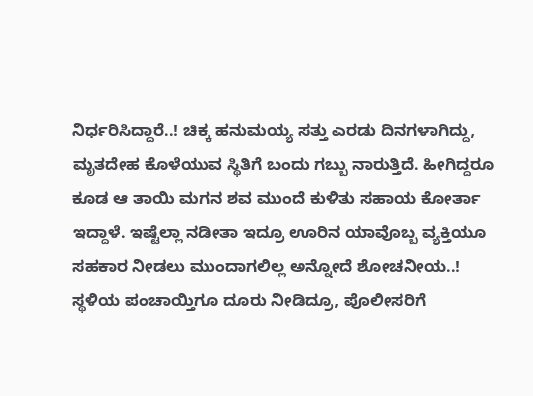ನಿರ್ಧರಿಸಿದ್ದಾರೆ..! ಚಿಕ್ಕ ಹನುಮಯ್ಯ ಸತ್ತು ಎರಡು ದಿನಗಳಾಗಿದ್ದು, ಮೃತದೇಹ ಕೊಳೆಯುವ ಸ್ಥಿತಿಗೆ ಬಂದು ಗಬ್ಬು ನಾರುತ್ತಿದೆ. ಹೀಗಿದ್ದರೂ ಕೂಡ ಆ ತಾಯಿ ಮಗನ ಶವ ಮುಂದೆ ಕುಳಿತು ಸಹಾಯ ಕೋರ್ತಾ ಇದ್ದಾಳೆ. ಇಷ್ಟೆಲ್ಲಾ ನಡೀತಾ ಇದ್ರೂ ಊರಿನ ಯಾವೊಬ್ಬ ವ್ಯಕ್ತಿಯೂ ಸಹಕಾರ ನೀಡಲು ಮುಂದಾಗಲಿಲ್ಲ ಅನ್ನೋದೆ ಶೋಚನೀಯ..! ಸ್ಥಳಿಯ ಪಂಚಾಯ್ತಿಗೂ ದೂರು ನೀಡಿದ್ರೂ, ಪೊಲೀಸರಿಗೆ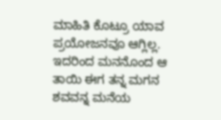ಮಾಹಿತಿ ಕೊಟ್ರೂ ಯಾವ ಪ್ರಯೋಜನವೂ ಆಗ್ಲಿಲ್ಲ. ಇದರಿಂದ ಮನನೊಂದ ಆ ತಾಯಿ ಈಗ ತನ್ನ ಮಗನ ಶವವನ್ನ ಮನೆಯ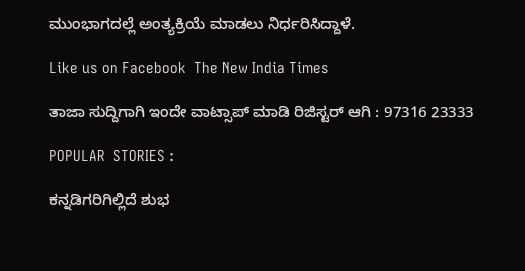ಮುಂಭಾಗದಲ್ಲೆ ಅಂತ್ಯಕ್ರಿಯೆ ಮಾಡಲು ನಿರ್ಧರಿಸಿದ್ದಾಳೆ.

Like us on Facebook  The New India Times

ತಾಜಾ ಸುದ್ದಿಗಾಗಿ ಇಂದೇ ವಾಟ್ಸಾಪ್ ಮಾಡಿ ರಿಜಿಸ್ಟರ್ ಆಗಿ : 97316 23333

POPULAR  STORIES :

ಕನ್ನಡಿಗರಿಗಿಲ್ಲಿದೆ ಶುಭ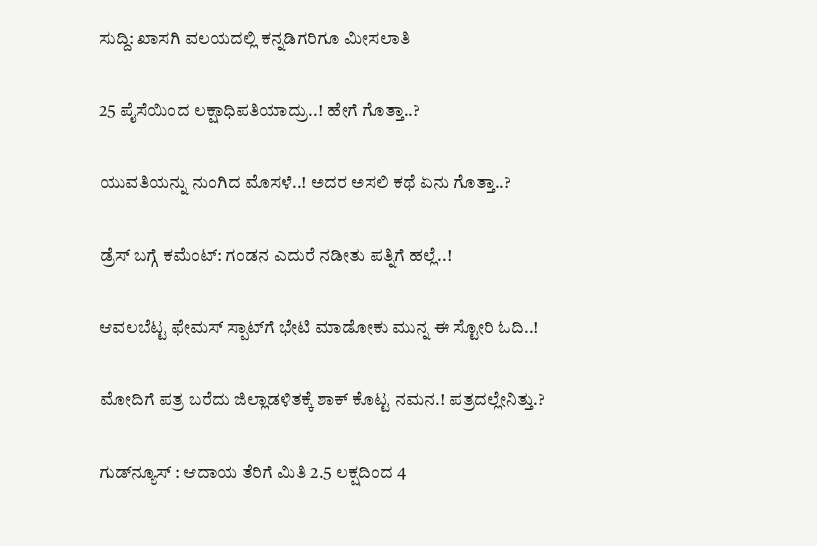ಸುದ್ದಿ: ಖಾಸಗಿ ವಲಯದಲ್ಲಿ ಕನ್ನಡಿಗರಿಗೂ ಮೀಸಲಾತಿ

25 ಪೈಸೆಯಿಂದ ಲಕ್ಷಾಧಿಪತಿಯಾದ್ರು..! ಹೇಗೆ ಗೊತ್ತಾ..?

ಯುವತಿಯನ್ನು ನುಂಗಿದ ಮೊಸಳೆ..! ಅದರ ಅಸಲಿ ಕಥೆ ಏನು ಗೊತ್ತಾ..?

ಡ್ರೆಸ್ ಬಗ್ಗೆ ಕಮೆಂಟ್: ಗಂಡನ ಎದುರೆ ನಡೀತು ಪತ್ನಿಗೆ ಹಲ್ಲೆ..!

ಆವಲಬೆಟ್ಟ ಫೇಮಸ್ ಸ್ಪಾಟ್‍ಗೆ ಭೇಟಿ ಮಾಡೋಕು ಮುನ್ನ ಈ ಸ್ಟೋರಿ ಓದಿ..!

ಮೋದಿಗೆ ಪತ್ರ ಬರೆದು ಜಿಲ್ಲಾಡಳಿತಕ್ಕೆ ಶಾಕ್ ಕೊಟ್ಟ ನಮನ.! ಪತ್ರದಲ್ಲೇನಿತ್ತು.?

ಗುಡ್‍ನ್ಯೂಸ್ : ಆದಾಯ ತೆರಿಗೆ ಮಿತಿ 2.5 ಲಕ್ಷದಿಂದ 4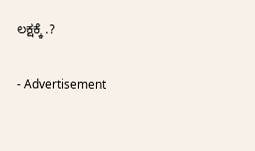ಲಕ್ಷಕ್ಕೆ .?

- Advertisement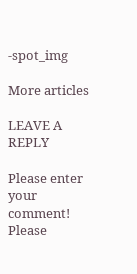-spot_img

More articles

LEAVE A REPLY

Please enter your comment!
Please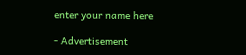enter your name here

- Advertisement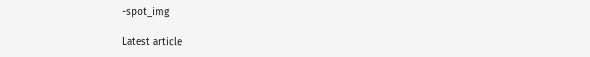-spot_img

Latest article